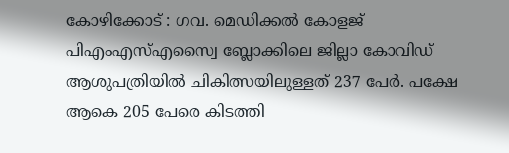കോഴിക്കോട് : ഗവ. മെഡിക്കൽ കോളജ് പിഎംഎസ്എസ്വൈ ബ്ലോക്കിലെ ജില്ലാ കോവിഡ് ആശുപത്രിയിൽ ചികിത്സയിലുള്ളത് 237 പേർ. പക്ഷേ ആകെ 205 പേരെ കിടത്തി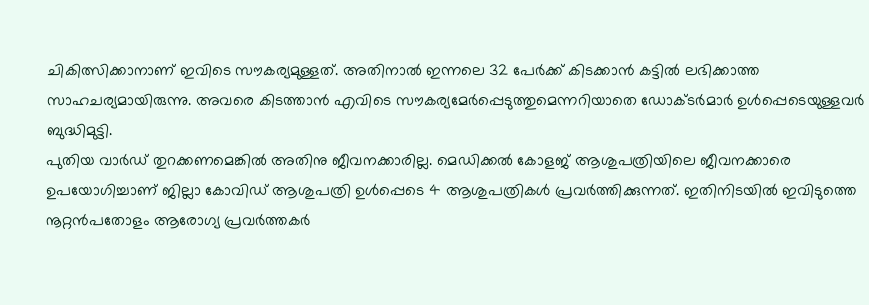ചികിത്സിക്കാനാണ് ഇവിടെ സൗകര്യമുള്ളത്. അതിനാൽ ഇന്നലെ 32 പേർക്ക് കിടക്കാൻ കട്ടിൽ ലഭിക്കാത്ത സാഹചര്യമായിരുന്നു. അവരെ കിടത്താൻ എവിടെ സൗകര്യമേർപ്പെടുത്തുമെന്നറിയാതെ ഡോക്ടർമാർ ഉൾപ്പെടെയുള്ളവർ ബുദ്ധിമുട്ടി.
പുതിയ വാർഡ് തുറക്കണമെങ്കിൽ അതിനു ജീവനക്കാരില്ല. മെഡിക്കൽ കോളജ് ആശുപത്രിയിലെ ജീവനക്കാരെ ഉപയോഗിച്ചാണ് ജില്ലാ കോവിഡ് ആശുപത്രി ഉൾപ്പെടെ 4 ആശുപത്രികൾ പ്രവർത്തിക്കുന്നത്. ഇതിനിടയിൽ ഇവിടുത്തെ നൂറ്റൻപതോളം ആരോഗ്യ പ്രവർത്തകർ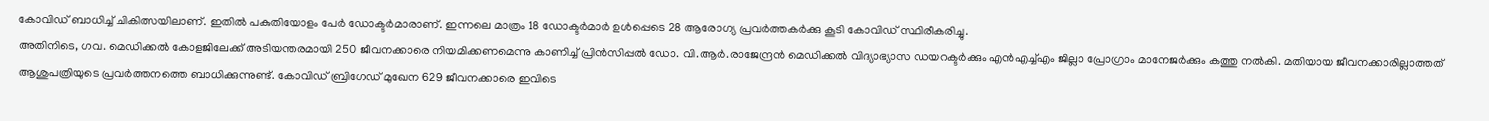കോവിഡ് ബാധിച്ച് ചികിത്സയിലാണ്. ഇതിൽ പകുതിയോളം പേർ ഡോക്ടർമാരാണ്. ഇന്നലെ മാത്രം 18 ഡോക്ടർമാർ ഉൾപ്പെടെ 28 ആരോഗ്യ പ്രവർത്തകർക്കു കൂടി കോവിഡ് സ്ഥിരീകരിച്ചു.
അതിനിടെ, ഗവ. മെഡിക്കൽ കോളജിലേക്ക് അടിയന്തരമായി 250 ജീവനക്കാരെ നിയമിക്കണമെന്നു കാണിച്ച് പ്രിൻസിപ്പൽ ഡോ. വി.ആർ.രാജേന്ദ്രൻ മെഡിക്കൽ വിദ്യാഭ്യാസ ഡയറക്ടർക്കും എൻഎച്ച്എം ജില്ലാ പ്രോഗ്രാം മാനേജർക്കും കത്തു നൽകി. മതിയായ ജീവനക്കാരില്ലാത്തത് ആശുപത്രിയുടെ പ്രവർത്തനത്തെ ബാധിക്കുന്നുണ്ട്. കോവിഡ് ബ്രിഗേഡ് മുഖേന 629 ജീവനക്കാരെ ഇവിടെ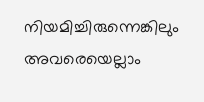നിയമിച്ചിരുന്നെങ്കിലും അവരെയെല്ലാം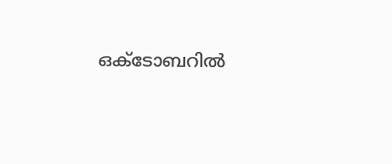ഒക്ടോബറിൽ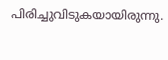പിരിച്ചുവിടുകയായിരുന്നു.